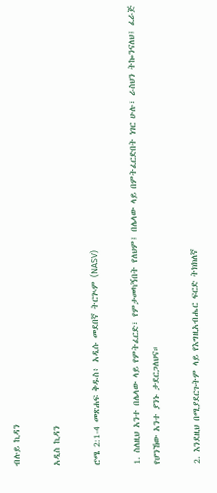ብሉይ ኪዳን

አዲስ ኪዳን

ሮሜ 2:1-4 መጽሐፍ ቅዱስ፥ አዲሱ መደበኛ ትርጒም (NASV)

1. ስለዚህ አንተ በሌላው ላይ የምትፈርድ፣ የምታመካኝበት የለህም፤ በሌላው ላይ በምትፈርድበት ነገር ሁሉ፣ ራስህን ትኰንናለህ፤ ፈራጅ የሆንኸው አንተ ያንኑ ታደርጋለህና።

2. እንደዚህ በሚያደርጉትም ላይ የእግዚአብሔር ፍርድ ትክክለኛ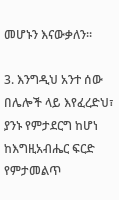መሆኑን እናውቃለን።

3. እንግዲህ አንተ ሰው በሌሎች ላይ እየፈረድህ፣ ያንኑ የምታደርግ ከሆነ ከእግዚአብሔር ፍርድ የምታመልጥ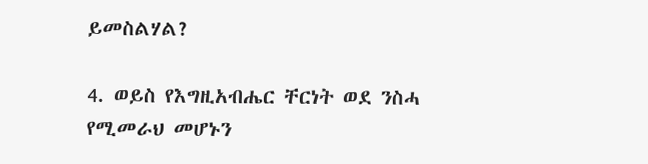ይመስልሃል?

4. ወይስ የእግዚአብሔር ቸርነት ወደ ንስሓ የሚመራህ መሆኑን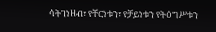ሳትገነዘብ፣ የቸርነቱን፣ የቻይነቱን የትዕግሥቱን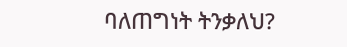ባለጠግነት ትንቃለህ?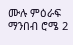ሙሉ ምዕራፍ ማንበብ ሮሜ 2